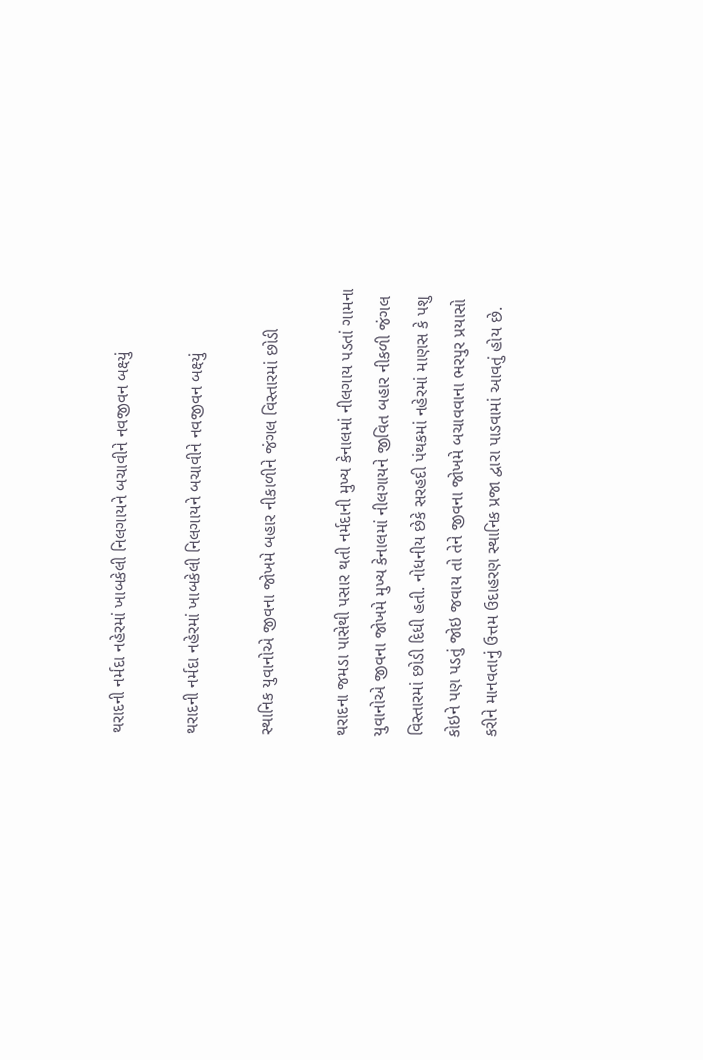થરાદની નર્મદા નહેરમાં ખાબકેલી નિલગાયને બચાવીને નવજીવન બક્ષ્યું

થરાદની નર્મદા નહેરમાં ખાબકેલી નિલગાયને બચાવીને નવજીવન બક્ષ્યું

સ્થાનિક યુવાનોએ જીવના જોખમે બહાર નીકાળીને જંગલ વિસ્તારમાં છોડી

થરાદના જમડા પાસેથી પસાર થતી નર્મદાની મુખ્ય કેનાલમાં નીલગાય પડતાં ગામના યુવાનોએ જીવના જોખમે મુખ્ય કેનાલમાં નીલગાયને જીવિત બહાર નીકળી જંગલ વિસ્તારમાં છોડી દિધી હતી. નોધનીય છેકે સરહદી પંથકમાં નહેરમાં માણસ કે પશુ કોઇને પણ પડતું જોઇ જવાય તો તેને જીવના જોખમે બચાવવાના ભરપુર પ્રયાસો કરીને માનવતાનું ઉત્તમ ઉદાહરણ સ્થાનિક પ્રજા દ્વારા પાડવામાં આવતું હોય છે.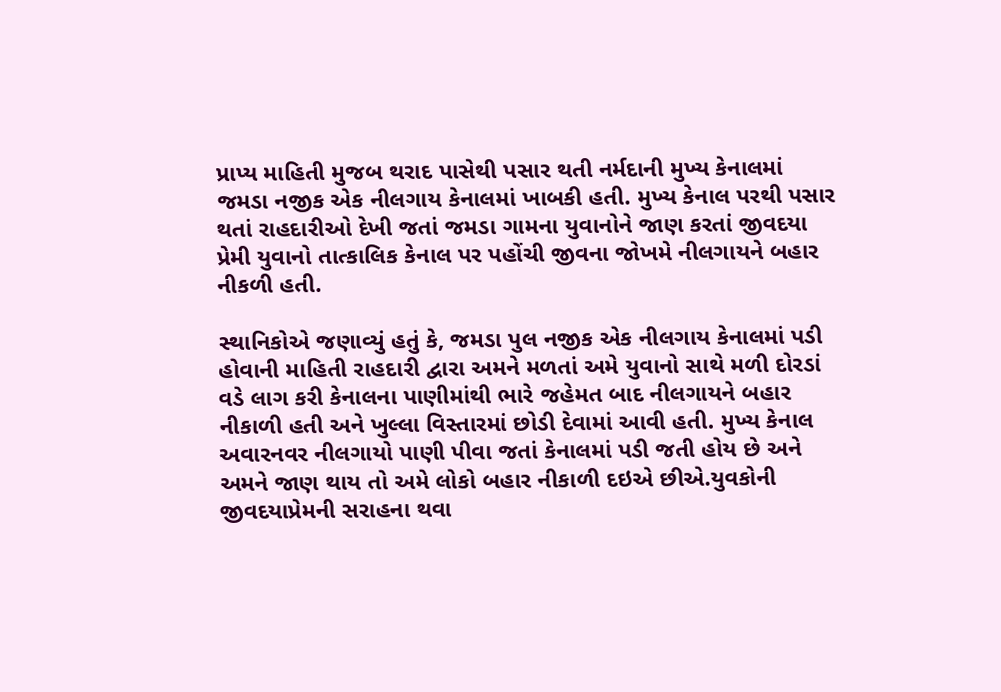પ્રાપ્ય માહિતી મુજબ થરાદ પાસેથી પસાર થતી નર્મદાની મુખ્ય કેનાલમાં જમડા નજીક એક નીલગાય કેનાલમાં ખાબકી હતી. મુખ્ય કેનાલ પરથી પસાર થતાં રાહદારીઓ દેખી જતાં જમડા ગામના યુવાનોને જાણ કરતાં જીવદયા પ્રેમી યુવાનો તાત્કાલિક કેનાલ પર પહોંચી જીવના જોખમે નીલગાયને બહાર નીકળી હતી.

સ્થાનિકોએ જણાવ્યું હતું કે, જમડા પુલ નજીક એક નીલગાય કેનાલમાં પડી હોવાની માહિતી રાહદારી દ્વારા અમને મળતાં અમે યુવાનો સાથે મળી દોરડાં વડે લાગ કરી કેનાલના પાણીમાંથી ભારે જહેમત બાદ નીલગાયને બહાર નીકાળી હતી અને ખુલ્લા વિસ્તારમાં છોડી દેવામાં આવી હતી. મુખ્ય કેનાલ અવારનવર નીલગાયો પાણી પીવા જતાં કેનાલમાં પડી જતી હોય છે અને અમને જાણ થાય તો અમે લોકો બહાર નીકાળી દઇએ છીએ.યુવકોની જીવદયાપ્રેમની સરાહના થવા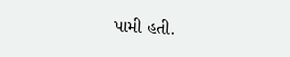પામી હતી.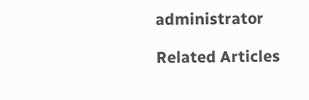administrator

Related Articles